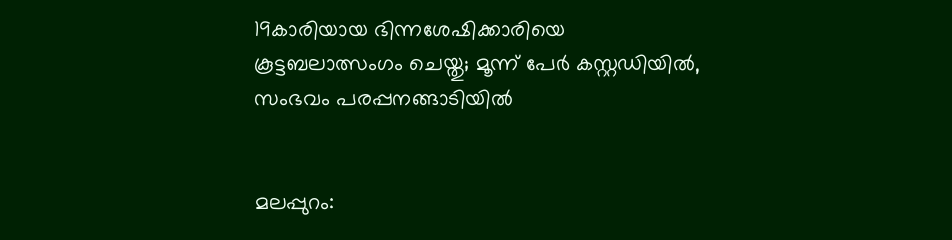19കാരിയായ ഭിന്നശേഷിക്കാരിയെ കൂട്ടബലാത്സംഗം ചെയ്തു; മൂന്ന് പേര്‍ കസ്റ്റഡിയില്‍, സംഭവം പരപ്പനങ്ങാടിയില്‍


മലപ്പുറം: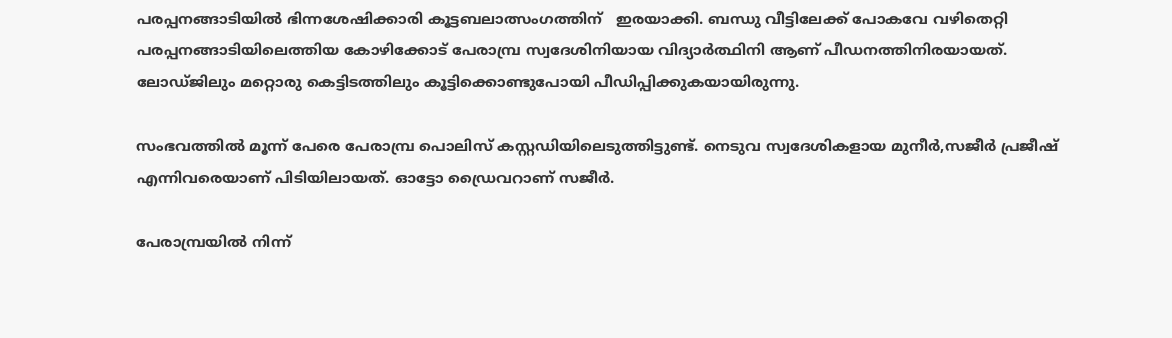പരപ്പനങ്ങാടിയില്‍ ഭിന്നശേഷിക്കാരി കൂട്ടബലാത്സംഗത്തിന്   ഇരയാക്കി. ബന്ധു വീട്ടിലേക്ക് പോകവേ വഴിതെറ്റി പരപ്പനങ്ങാടിയിലെത്തിയ കോഴിക്കോട് പേരാമ്പ്ര സ്വദേശിനിയായ വിദ്യാര്‍ത്ഥിനി ആണ് പീഡനത്തിനിരയായത്. ലോഡ്ജിലും മറ്റൊരു കെട്ടിടത്തിലും കൂട്ടിക്കൊണ്ടുപോയി പീഡിപ്പിക്കുകയായിരുന്നു.

സംഭവത്തില്‍ മൂന്ന് പേരെ പേരാമ്പ്ര പൊലിസ് കസ്റ്റഡിയിലെടുത്തിട്ടുണ്ട്. നെടുവ സ്വദേശികളായ മുനീര്‍,സജീര്‍ പ്രജീഷ് എന്നിവരെയാണ് പിടിയിലായത്. ഓട്ടോ ഡ്രൈവറാണ് സജീര്‍.

പേരാമ്പ്രയില്‍ നിന്ന്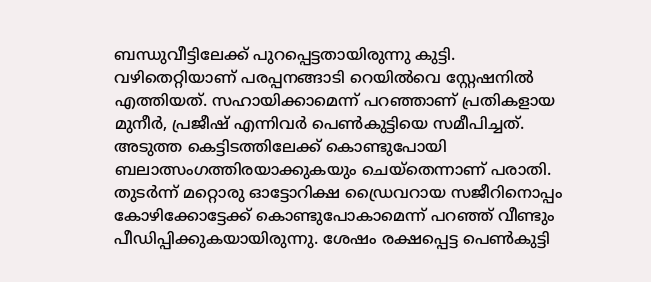ബന്ധുവീട്ടിലേക്ക് പുറപ്പെട്ടതായിരുന്നു കുട്ടി. വഴിതെറ്റിയാണ് പരപ്പനങ്ങാടി റെയില്‍വെ സ്റ്റേഷനില്‍ എത്തിയത്. സഹായിക്കാമെന്ന് പറഞ്ഞാണ് പ്രതികളായ മുനീര്‍, പ്രജീഷ് എന്നിവര്‍ പെണ്‍കുട്ടിയെ സമീപിച്ചത്. അടുത്ത കെട്ടിടത്തിലേക്ക് കൊണ്ടുപോയി ബലാത്സംഗത്തിരയാക്കുകയും ചെയ്‌തെന്നാണ് പരാതി. തുടര്‍ന്ന് മറ്റൊരു ഓട്ടോറിക്ഷ ഡ്രൈവറായ സജീറിനൊപ്പം കോഴിക്കോട്ടേക്ക് കൊണ്ടുപോകാമെന്ന് പറഞ്ഞ് വീണ്ടും പീഡിപ്പിക്കുകയായിരുന്നു. ശേഷം രക്ഷപ്പെട്ട പെണ്‍കുട്ടി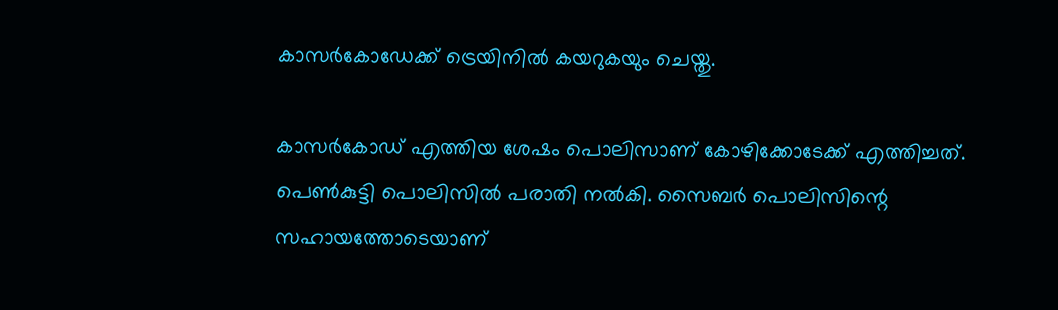കാസര്‍കോഡേക്ക് ട്രെയിനില്‍ കയറുകയും ചെയ്തു.

കാസര്‍കോഡ് എത്തിയ ശേഷം പൊലിസാണ് കോഴിക്കോടേക്ക് എത്തിച്ചത്. പെണ്‍കുട്ടി പൊലിസില്‍ പരാതി നല്‍കി. സൈബര്‍ പൊലിസിന്റെ സഹായത്തോടെയാണ്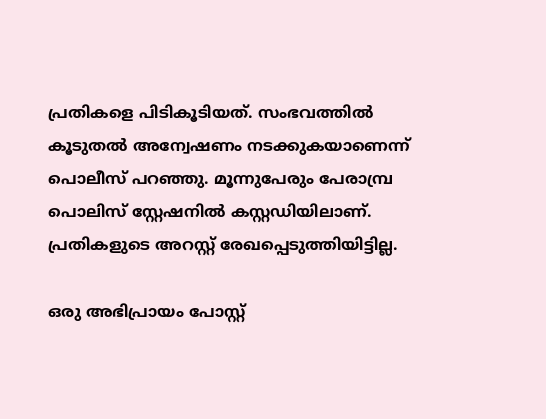പ്രതികളെ പിടികൂടിയത്. സംഭവത്തില്‍ കൂടുതല്‍ അന്വേഷണം നടക്കുകയാണെന്ന് പൊലീസ് പറഞ്ഞു. മൂന്നുപേരും പേരാമ്പ്ര പൊലിസ് സ്റ്റേഷനില്‍ കസ്റ്റഡിയിലാണ്. പ്രതികളുടെ അറസ്റ്റ് രേഖപ്പെടുത്തിയിട്ടില്ല.

ഒരു അഭിപ്രായം പോസ്റ്റ്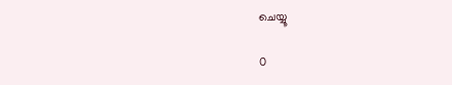ചെയ്യൂ

0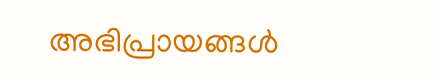അഭിപ്രായങ്ങള്‍